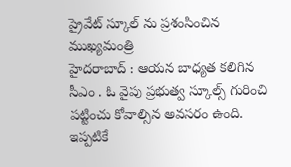ప్రైవేట్ స్కూల్ ను ప్రశంసించిన ముఖ్యమంత్రి
హైదరాబాద్ : ఆయన బాధ్యత కలిగిన సీఎం . ఓ వైపు ప్రభుత్వ స్కూల్స్ గురించి పట్టించు కోవాల్సిన అవసరం ఉంది. ఇప్పటికే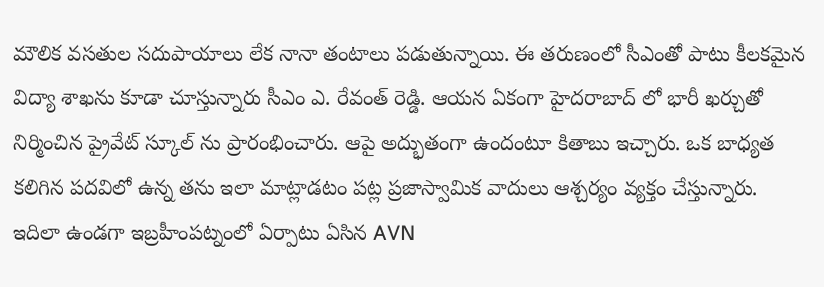మౌలిక వసతుల సదుపాయాలు లేక నానా తంటాలు పడుతున్నాయి. ఈ తరుణంలో సీఎంతో పాటు కీలకమైన విద్యా శాఖను కూడా చూస్తున్నారు సీఎం ఎ. రేవంత్ రెడ్డి. ఆయన ఏకంగా హైదరాబాద్ లో భారీ ఖర్చుతో నిర్మించిన ప్రైవేట్ స్కూల్ ను ప్రారంభించారు. ఆపై అద్భుతంగా ఉందంటూ కితాబు ఇచ్చారు. ఒక బాధ్యత కలిగిన పదవిలో ఉన్న తను ఇలా మాట్లాడటం పట్ల ప్రజాస్వామిక వాదులు ఆశ్చర్యం వ్యక్తం చేస్తున్నారు.
ఇదిలా ఉండగా ఇబ్రహీంపట్నంలో ఏర్పాటు ఏసిన AVN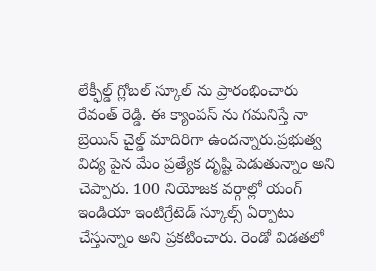లేక్ఫీల్డ్ గ్లోబల్ స్కూల్ ను ప్రారంభించారు రేవంత్ రెడ్డి. ఈ క్యాంపస్ ను గమనిస్తే నా బ్రెయిన్ చైల్డ్ మాదిరిగా ఉందన్నారు.ప్రభుత్వ విద్య పైన మేం ప్రత్యేక దృష్టి పెడుతున్నాం అని చెప్పారు. 100 నియోజక వర్గాల్లో యంగ్ ఇండియా ఇంటిగ్రేటెడ్ స్కూల్స్ ఏర్పాటు చేస్తున్నాం అని ప్రకటించారు. రెండో విడతలో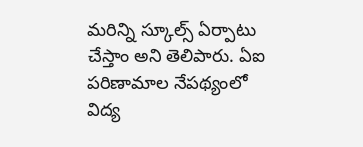మరిన్ని స్కూల్స్ ఏర్పాటు చేస్తాం అని తెలిపారు. ఏఐ పరిణామాల నేపథ్యంలో విద్య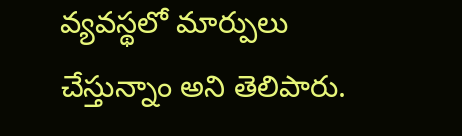వ్యవస్థలో మార్పులు చేస్తున్నాం అని తెలిపారు.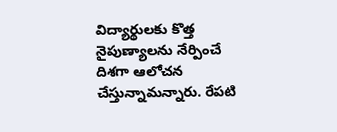విద్యార్థులకు కొత్త నైపుణ్యాలను నేర్పించే దిశగా ఆలోచన చేస్తున్నామన్నారు. రేపటి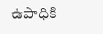ఉపాధికి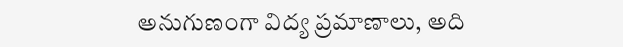అనుగుణంగా విద్య ప్రమాణాలు, అది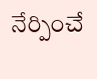నేర్పించే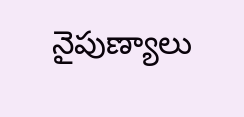నైపుణ్యాలు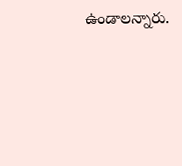ఉండాలన్నారు.